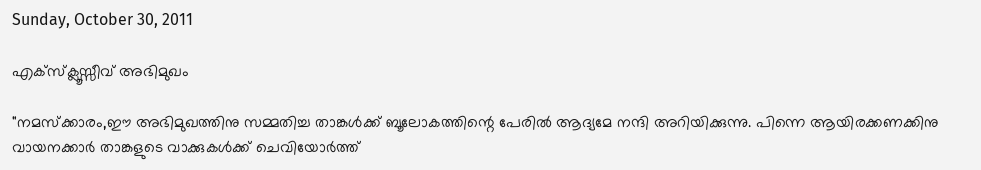Sunday, October 30, 2011

എക്സ്ക്ലൂസ്സീവ് അഭിമുഖം

"നമസ്ക്കാരം,ഈ അഭിമുഖത്തിനു സമ്മതിച്ച താങ്കള്‍ക്ക് ബൂലോകത്തിന്റെ പേരില്‍ ആദ്യമേ നന്ദി അറിയിക്കുന്നു. പിന്നെ ആയിരക്കണക്കിനു വായനക്കാര്‍ താങ്കളുടെ വാക്കുകള്‍ക്ക് ചെവിയോര്‍ത്ത്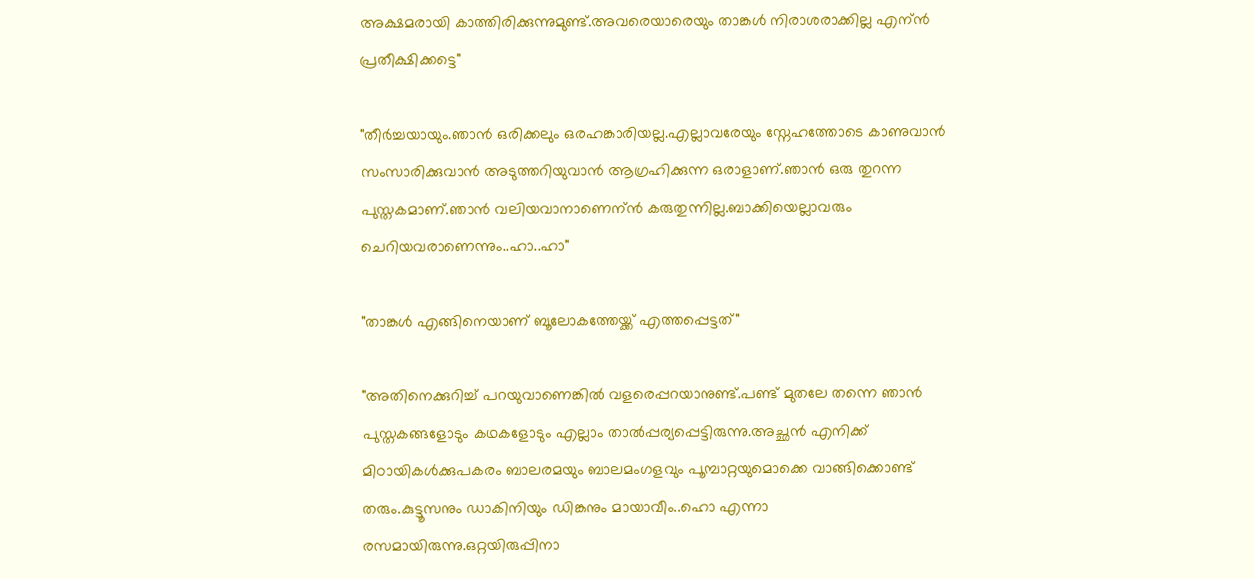അക്ഷമരായി കാത്തിരിക്കുന്നുമുണ്ട്.അവരെയാരെയും താങ്കള്‍ നിരാശരാക്കില്ല എന്ന്‍ പ്രതീക്ഷിക്കട്ടെ"

"തീര്‍ച്ചയായും.ഞാന്‍ ഒരിക്കലും ഒരഹങ്കാരിയല്ല.എല്ലാവരേയും സ്നേഹത്തോടെ കാണുവാന്‍ സംസാരിക്കുവാന്‍ അടുത്തറിയുവാന്‍ ആഗ്രഹിക്കുന്ന ഒരാളാണ്.ഞാന്‍ ഒരു തുറന്ന പുസ്തകമാണ്.ഞാന്‍ വലിയവാനാണെന്ന്‍ കരുതുന്നില്ല.ബാക്കിയെല്ലാവരും ചെറിയവരാണെന്നും..ഹാ..ഹാ‍"

"താങ്കള്‍ എങ്ങിനെയാണ് ബൂലോകത്തേയ്ക്ക് എത്തപ്പെട്ടത്"

"അതിനെക്കുറിച്ച് പറയുവാണെങ്കില്‍ വളരെപ്പറയാനുണ്ട്.പണ്ട് മുതലേ തന്നെ ഞാന്‍ പുസ്തകങ്ങളോടും കഥകളോടും എല്ലാം താല്‍പ്പര്യപ്പെട്ടിരുന്നു.അച്ഛന്‍ എനിക്ക് മിഠായികള്‍ക്കുപകരം ബാലരമയും ബാലമംഗളവും പൂമ്പാറ്റയുമൊക്കെ വാങ്ങിക്കൊണ്ട് തരും.കുട്ടൂസനും ഡാകിനിയും ഡിങ്കനും മായാവീം..ഹൊ എന്നാ രസമായിരുന്നു.ഒറ്റയിരുപ്പിനാ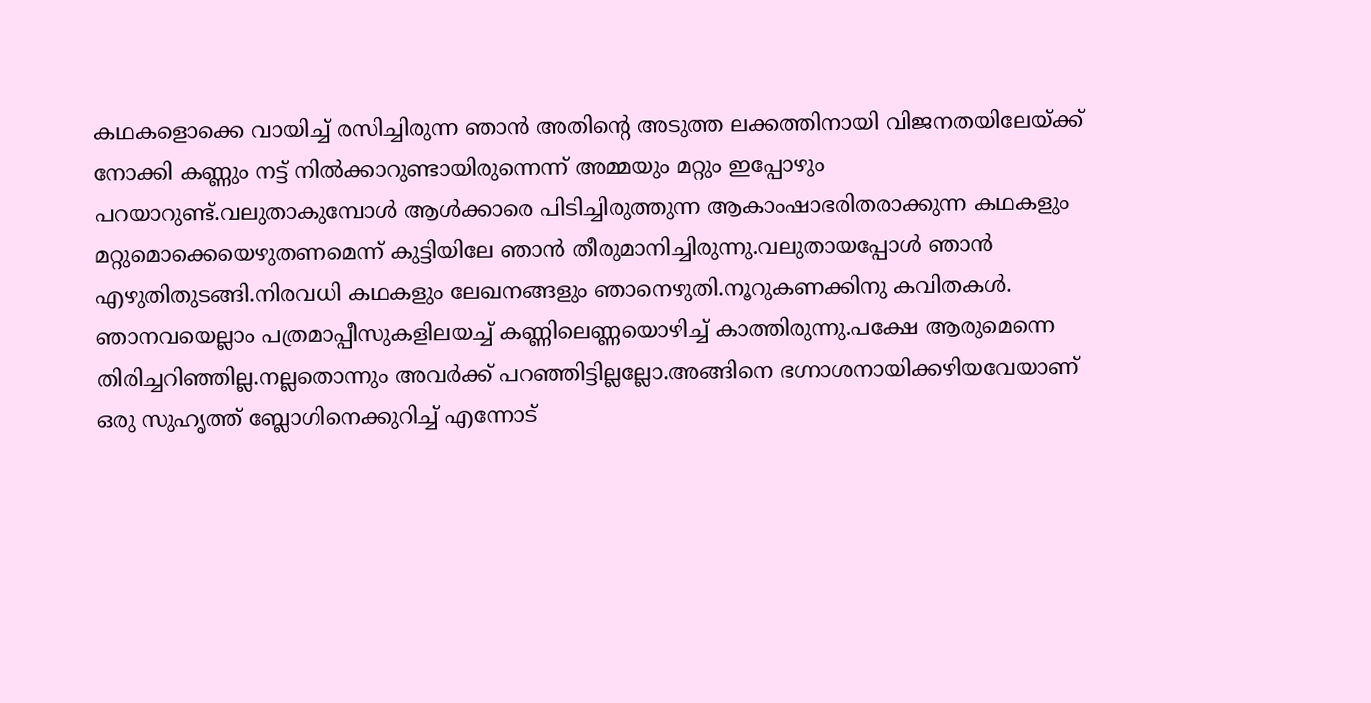കഥകളൊക്കെ വായിച്ച് രസിച്ചിരുന്ന ഞാന്‍ അതിന്റെ അടുത്ത ലക്കത്തിനായി വിജനതയിലേയ്ക്ക് നോക്കി കണ്ണും നട്ട് നില്‍ക്കാറുണ്ടായിരുന്നെന്ന്‍ അമ്മയും മറ്റും ഇപ്പോഴും പറയാറുണ്ട്.വലുതാകുമ്പോള്‍ ആള്‍ക്കാരെ പിടിച്ചിരുത്തുന്ന ആകാംഷാഭരിതരാക്കുന്ന കഥകളും മറ്റുമൊക്കെയെഴുതണമെന്ന്‍ കുട്ടിയിലേ ഞാന്‍ തീരുമാനിച്ചിരുന്നു.വലുതായപ്പോള്‍ ഞാന്‍ എഴുതിതുടങ്ങി.നിരവധി കഥകളും ലേഖനങ്ങളും ഞാനെഴുതി.നൂറുകണക്കിനു കവിതകള്‍. ഞാനവയെല്ലാം പത്രമാപ്പീസുകളിലയച്ച് കണ്ണിലെണ്ണയൊഴിച്ച് കാത്തിരുന്നു.പക്ഷേ ആരുമെന്നെ തിരിച്ചറിഞ്ഞില്ല.നല്ലതൊന്നും അവര്‍ക്ക് പറഞ്ഞിട്ടില്ലല്ലോ.അങ്ങിനെ ഭഗ്നാശനായിക്കഴിയവേയാണ് ഒരു സുഹൃത്ത് ബ്ലോഗിനെക്കുറിച്ച് എന്നോട്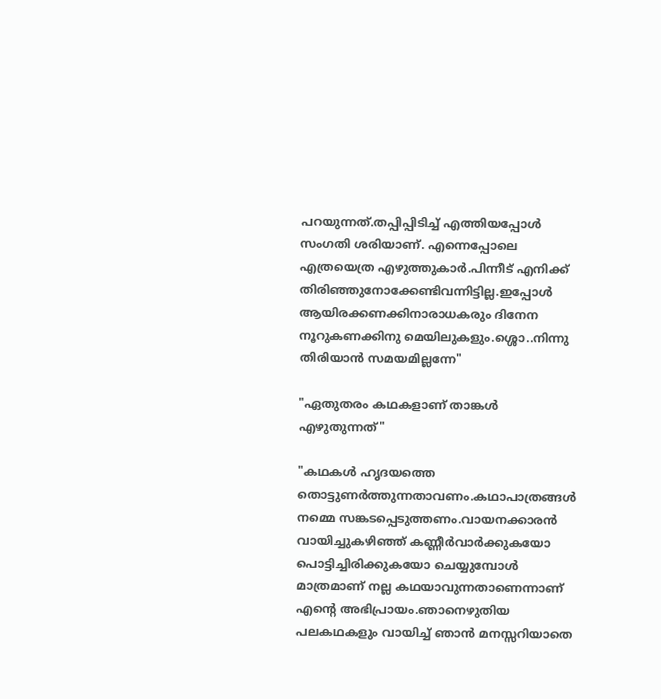പറയുന്നത്.തപ്പിപ്പിടിച്ച് എത്തിയപ്പോള്‍ സംഗതി ശരിയാണ്. എന്നെപ്പോലെ എത്രയെത്ര എഴുത്തുകാര്‍.പിന്നീട് എനിക്ക് തിരിഞ്ഞുനോക്കേണ്ടിവന്നിട്ടില്ല.ഇപ്പോള്‍ ആയിരക്കണക്കിനാരാധകരും ദിനേന നൂറുകണക്കിനു മെയിലുകളും.ശ്ശൊ..നിന്നു തിരിയാന്‍ സമയമില്ലന്നേ"

"ഏതുതരം കഥകളാണ് താങ്കള്‍ എഴുതുന്നത്"

"കഥകള്‍ ഹൃദയത്തെ തൊട്ടുണര്‍ത്തുന്നതാവണം.കഥാപാത്രങ്ങള്‍ നമ്മെ സങ്കടപ്പെടുത്തണം.വായനക്കാരന്‍ വായിച്ചുകഴിഞ്ഞ് കണ്ണീര്‍വാര്‍ക്കുകയോ പൊട്ടിച്ചിരിക്കുകയോ ചെയ്യുമ്പോള്‍ മാത്രമാണ് നല്ല കഥയാവുന്നതാണെന്നാണ് എന്റെ അഭിപ്രായം.ഞാനെഴുതിയ പലകഥകളും വായിച്ച് ഞാന്‍ മനസ്സറിയാതെ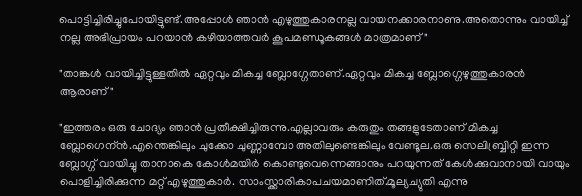പൊട്ടിച്ചിരിച്ചുപോയിട്ടുണ്ട്.അപ്പോള്‍ ഞാന്‍ എഴുത്തുകാരനല്ല വായനക്കാരനാണു.അതൊന്നും വായിച്ച് നല്ല അഭിപ്രായം പറയാന്‍ കഴിയാത്തവര്‍ കൂപമണ്ഡൂകങ്ങള്‍ മാത്രമാണ്"

"താങ്കള്‍ വായിച്ചിട്ടുള്ളതില്‍ ഏറ്റവും മികച്ച ബ്ലോഗ്ഗേതാണ്.ഏറ്റവും മികച്ച ബ്ലോഗ്ഗെഴുത്തുകാരന്‍ ആരാണ്"

"ഇത്തരം ഒരു ചോദ്യം ഞാന്‍ പ്രതീക്ഷിച്ചിരുന്നു.എല്ലാവരും കരുതും തങ്ങളുടേതാണ് മികച്ച ബ്ലോഗെന്ന്‍.എന്തെങ്കിലും ചുക്കോ ചുണ്ണാമ്പോ അതിലുണ്ടെങ്കിലും വേണ്ടൂല.ഒരു സെലിബ്ബ്രിറ്റി ഇന്ന ബ്ലോഗ്ഗ് വായിച്ചു താനാകെ കോള്‍മയിര്‍ കൊണ്ടുവെന്നെങ്ങാനും പറയുന്നത് കേള്‍ക്കുവാനായി വായും പൊളിച്ചിരിക്കുന്ന മറ്റ് എഴുത്തുകാര്‍. സാംസ്ക്കാരികാപചയമാണിത്.മൂല്യച്യുതി എന്നു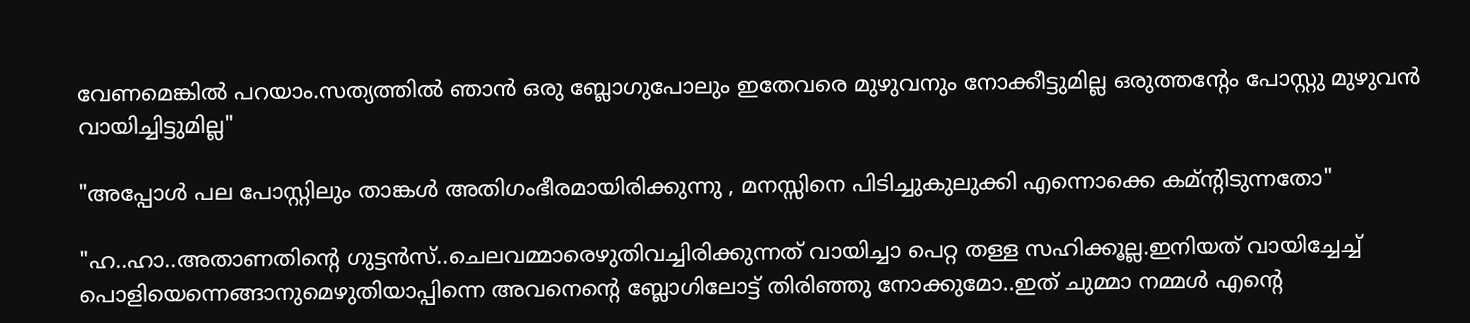വേണമെങ്കില്‍ പറയാം.സത്യത്തില്‍ ഞാന്‍ ഒരു ബ്ലോഗുപോലും ഇതേവരെ മുഴുവനും നോക്കീട്ടുമില്ല ഒരുത്തന്റേം പോസ്റ്റു മുഴുവന്‍ വായിച്ചിട്ടുമില്ല"

"അപ്പോള്‍ പല പോസ്റ്റിലും താങ്കള്‍ അതിഗംഭീരമായിരിക്കുന്നു , മന‍സ്സിനെ പിടിച്ചുകുലുക്കി എന്നൊക്കെ കമ്ന്റിടുന്നതോ"

"ഹ..ഹാ..അതാണതിന്റെ ഗുട്ടന്‍സ്..ചെലവമ്മാരെഴുതിവച്ചിരിക്കുന്നത് വായിച്ചാ പെറ്റ തള്ള സഹിക്കൂല്ല.ഇനിയത് വായിച്ചേച്ച് പൊളിയെന്നെങ്ങാനുമെഴുതിയാപ്പിന്നെ അവനെന്റെ ബ്ലോഗിലോട്ട് തിരിഞ്ഞു നോക്കുമോ..ഇത് ചുമ്മാ നമ്മള്‍ എന്റെ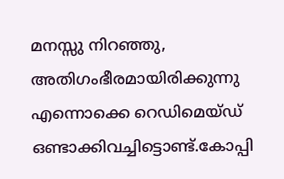മനസ്സു നിറഞ്ഞു, അതിഗംഭീരമായിരിക്കുന്നു എന്നൊക്കെ റെഡിമെയ്ഡ് ഒണ്ടാക്കിവച്ചിട്ടൊണ്ട്.കോപ്പി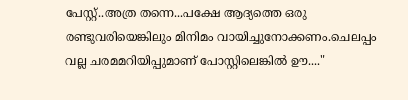പേസ്റ്റ്..അത്ര തന്നെ...പക്ഷേ ആദ്യത്തെ ഒരു രണ്ടുവരിയെങ്കിലും മിനിമം വായിച്ചുനോക്കണം.ചെലപ്പം വല്ല ചരമമറിയിപ്പുമാണ് പോസ്റ്റിലെങ്കില്‍ ഊ...."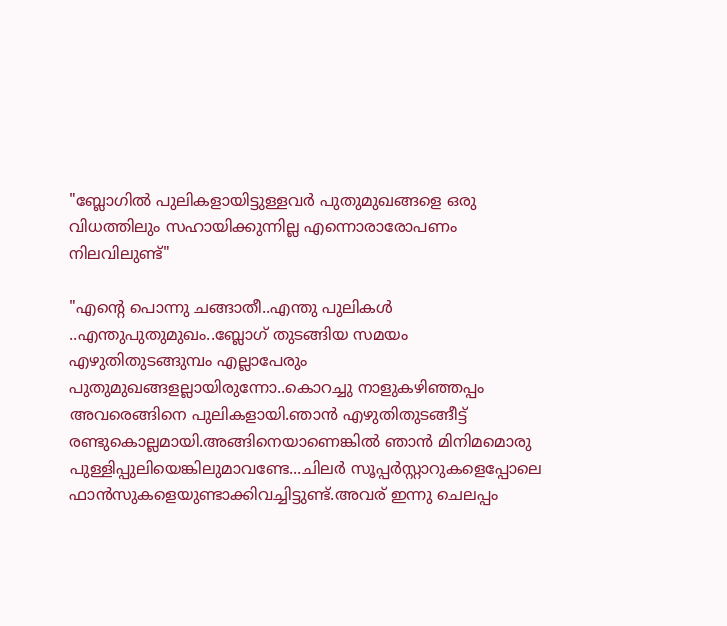"ബ്ലോഗില്‍ പുലികളായിട്ടുള്ളവര്‍ പുതുമുഖങ്ങളെ ഒരു വിധത്തിലും സഹായിക്കുന്നില്ല എന്നൊരാരോപണം നിലവിലുണ്ട്"

"എന്റെ പൊന്നു ചങ്ങാതീ..എന്തു പുലികള്‍ ..എന്തുപുതുമുഖം..ബ്ലോഗ് തുടങ്ങിയ സമയം എഴുതിതുടങ്ങുമ്പം എല്ലാപേരും പുതുമുഖങ്ങളല്ലായിരുന്നോ..കൊറച്ചു നാളുകഴിഞ്ഞപ്പം അവരെങ്ങിനെ പുലികളായി.ഞാന്‍ എഴുതിതുടങ്ങീട്ട് രണ്ടുകൊല്ലമായി.അങ്ങിനെയാണെങ്കില്‍ ഞാന്‍ മിനിമമൊരു പുള്ളിപ്പുലിയെങ്കിലുമാവണ്ടേ...ചിലര്‍ സൂപ്പര്‍സ്റ്റാറുകളെപ്പോലെ ഫാന്‍സുകളെയുണ്ടാക്കിവച്ചിട്ടുണ്ട്.അവര് ഇന്നു ചെലപ്പം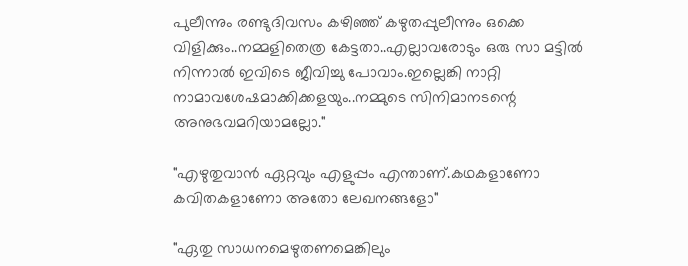പുലീന്നും രണ്ടുദിവസം കഴിഞ്ഞ് കഴുതപ്പുലീന്നും ഒക്കെ വിളിക്കും..നമ്മളിതെത്ര കേട്ടതാ..എല്ലാവരോടും ഒരു സാ മട്ടില്‍ നിന്നാല്‍ ഇവിടെ ജീവിച്ചു പോവാം.ഇല്ലെങ്കി നാറ്റി നാമാവശേഷമാക്കിക്കളയും..നമ്മുടെ സിനിമാനടന്റെ അനുഭവമറിയാമല്ലോ."

"എഴുതുവാന്‍ ഏറ്റവും എളുപ്പം എന്താണ്.കഥകളാണോ കവിതകളാണോ അതോ ലേഖനങ്ങളോ"

"ഏതു സാധനമെഴുതണമെങ്കിലും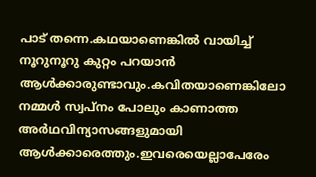പാട് തന്നെ.കഥയാണെങ്കില്‍ വായിച്ച് നൂറുനൂറു കുറ്റം പറയാന്‍ ആള്‍ക്കാരുണ്ടാവും.കവിതയാണെങ്കിലോ നമ്മള്‍ സ്വപ്നം പോലും കാണാത്ത അര്‍ഥവിന്യാസങ്ങളുമായി ആള്‍ക്കാരെത്തും.ഇവരെയെല്ലാപേരേം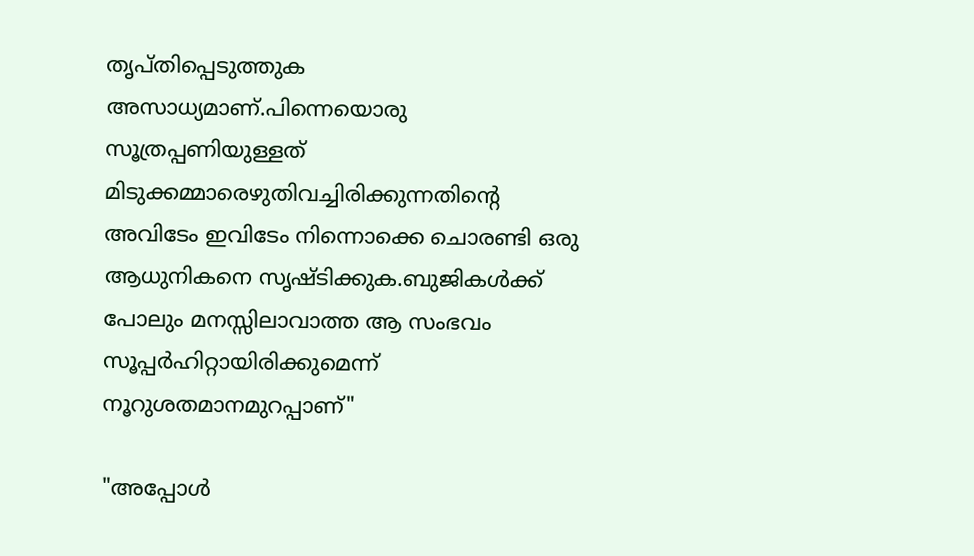തൃപ്തിപ്പെടുത്തുക അസാധ്യമാണ്.പിന്നെയൊരു സൂത്രപ്പണിയുള്ളത് മിടുക്കമ്മാരെഴുതിവച്ചിരിക്കുന്നതിന്റെ അവിടേം ഇവിടേം നിന്നൊക്കെ ചൊരണ്ടി ഒരു ആധുനികനെ സൃഷ്ടിക്കുക.ബുജികള്‍ക്ക് പോലും മനസ്സിലാവാത്ത ആ സംഭവം സൂപ്പര്‍ഹിറ്റായിരിക്കുമെന്ന്‍ നൂറുശതമാനമുറപ്പാണ്"

"അപ്പോള്‍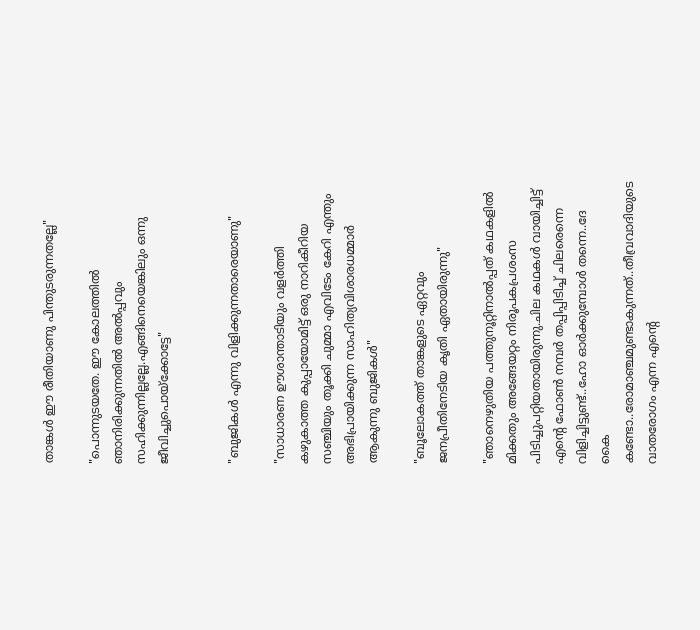താങ്കള്‍ ഈ രീതിയാണു പിന്തുടരുന്നതല്ലേ"

"പൊന്നുടയതേ. ഈ കോലത്തില്‍ ഞാനിരിക്കുന്നതില്‍ അല്‍പ്പവും സഹിക്കുന്നില്ലല്ലേ.എങ്ങിനെയെങ്കിലും ഒന്നു ജീവിച്ചുപൊയ്ക്കോട്ടേ"


"ബുജികള്‍ എന്നു വിളിക്കുന്നതാരെയാണു"

"സാധാരണ ഊശാന്താടിയും വളര്‍ത്തി കഴുകാത്ത കുപ്പായോമിട്ട് ഒരു നാറികീറിയ സഞ്ചിയും തൂക്കി ചുമ്മാ എവിടേം കേറി എന്തും അഭിപ്രായിക്കുന്ന സാഹിത്യവിശാരധമ്മാര്‍ ആകുന്നു ബുജികള്‍"

"ബൂലോകത്ത് താങ്കളുടെ ഏറ്റവും ജനപ്രീതിനേടിയ കൃതി ഏതായിരുന്നു"

"ഞാനെഴുതിയ പത്തുനൂറ്റിനാല്‍പ്പത് കഥകളില്‍ മിക്കതും അങ്ങേയറ്റം നിരൂപകപ്രശംസ പിടിച്ചുപറ്റിയതായിരുന്നു.ചില കഥകള്‍ വായിച്ചിട്ട് എന്റെ ഫോണ്‍ നമ്പര്‍ തപ്പിപ്പിടിച്ച് ചിലരെന്നെ വിളിച്ചിട്ടുണ്ട്..ഹോ ഓര്‍ക്കുമ്പോള്‍ തന്നെ..ദേ കൈ കണ്ടോ..രോമാഞ്ചമുണ്ടാകുന്നത്..തീവ്രവാദിയുടെ വാതരോഗം എന്ന എന്റെ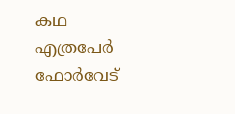കഥ എത്രപേര്‍ ഫോര്‍വേട്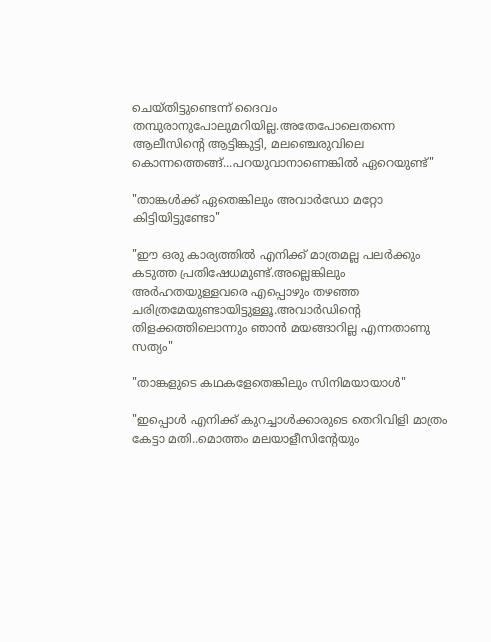ചെയ്തിട്ടുണ്ടെന്ന്‍ ദൈവം തമ്പുരാനുപോലുമറിയില്ല.അതേപോലെതന്നെ ആലീസിന്റെ ആട്ടിങ്കുട്ടി, മലഞ്ചെരുവിലെ കൊന്നത്തെങ്ങ്...പറയുവാനാണെങ്കില്‍ ഏറെയുണ്ട്"

"താങ്കള്‍ക്ക് ഏതെങ്കിലും അവാര്‍ഡോ മറ്റോ കിട്ടിയിട്ടുണ്ടോ"

"ഈ ഒരു കാര്യത്തില്‍ എനിക്ക് മാത്രമല്ല പലര്‍ക്കും കടുത്ത പ്രതിഷേധമുണ്ട്.അല്ലെങ്കിലും അര്‍ഹതയുള്ളവരെ എപ്പൊഴും തഴഞ്ഞ ചരിത്രമേയുണ്ടായിട്ടുള്ളൂ.അവാര്‍ഡിന്റെ തിളക്കത്തിലൊന്നും ഞാന്‍ മയങ്ങാറില്ല എന്നതാണു സത്യം"

"താങ്കളുടെ കഥകളേതെങ്കിലും സിനിമയായാള്‍"

"ഇപ്പൊള്‍ എനിക്ക് കുറച്ചാള്‍ക്കാരുടെ തെറിവിളി മാത്രം കേട്ടാ മതി..മൊത്തം മലയാളീസിന്റേയും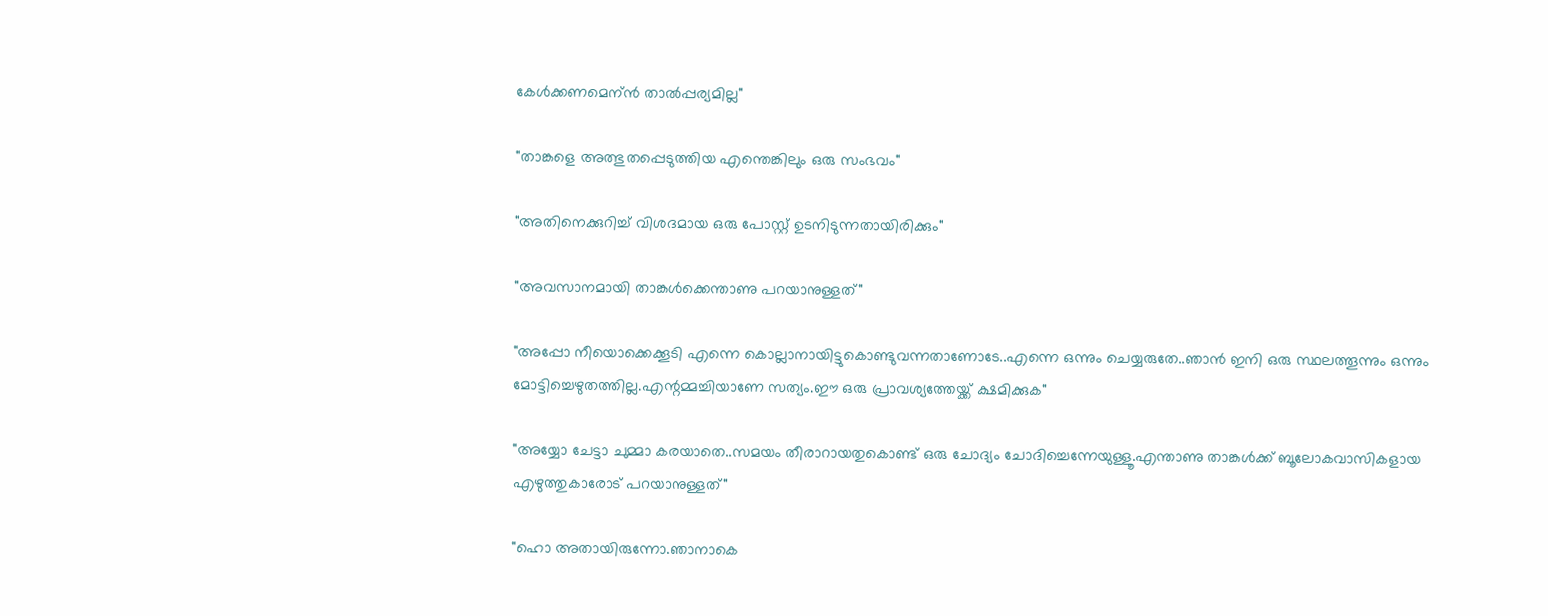കേള്‍ക്കണമെന്ന്‍ താല്‍പ്പര്യമില്ല"

"താങ്കളെ അത്ഭുതപ്പെടുത്തിയ എന്തെങ്കിലും ഒരു സംഭവം"

"അതിനെക്കുറിച്ച് വിശദമായ ഒരു പോസ്റ്റ് ഉടനിടുന്നതായിരിക്കും"

"അവസാനമായി താങ്കള്‍ക്കെന്താണു പറയാനുള്ളത്"

"അപ്പോ നീയൊക്കെക്കൂടി എന്നെ കൊല്ലാനായിട്ടുകൊണ്ടുവന്നതാണോടേ..എന്നെ ഒന്നും ചെയ്യരുതേ..ഞാന്‍ ഇനി ഒരു സ്ഥലത്തൂന്നും ഒന്നും മോട്ടിച്ചെഴുതത്തില്ല.എന്റമ്മച്ചിയാണേ സത്യം.ഈ ഒരു പ്രാവശ്യത്തേയ്ക്ക് ക്ഷമിക്കുക"

"അയ്യോ ചേട്ടാ ചുമ്മാ കരയാതെ..സമയം തീരാറായതുകൊണ്ട് ഒരു ചോദ്യം ചോദിച്ചെന്നേയുള്ളൂ.എന്താണു താങ്കള്‍ക്ക് ബൂലോകവാസികളായ എഴുത്തുകാരോട് പറയാനുള്ളത്"

"ഹൊ അതായിരുന്നോ.ഞാനാകെ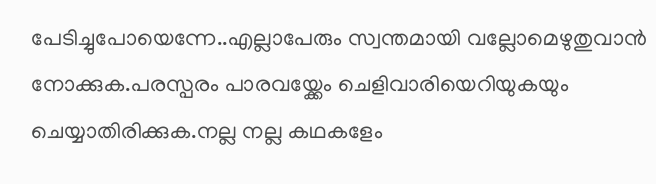പേടിച്ചുപോയെന്നേ..എല്ലാപേരും സ്വന്തമായി വല്ലോമെഴുതുവാന്‍ നോക്കുക.പരസ്പരം പാരവയ്ക്കേം ചെളിവാരിയെറിയുകയും ചെയ്യാതിരിക്കുക.നല്ല നല്ല കഥകളേം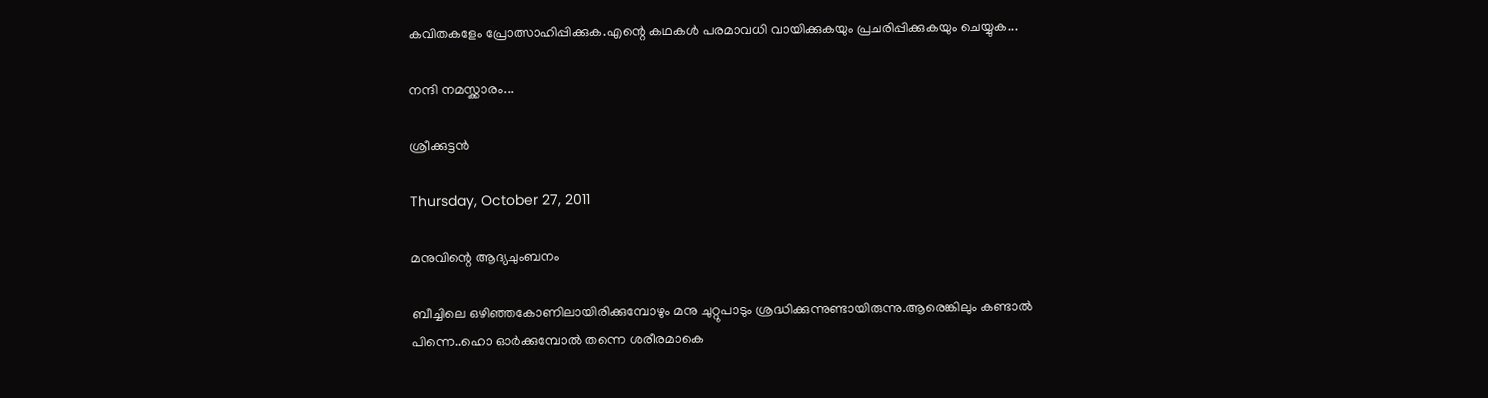കവിതകളേം പ്രോത്സാഹിപ്പിക്കുക.എന്റെ കഥകള്‍ പരമാവധി വായിക്കുകയും പ്രചരിപ്പിക്കുകയും ചെയ്യുക...

നന്ദി നമസ്ക്കാരം...

ശ്രീക്കുട്ടന്‍

Thursday, October 27, 2011

മനുവിന്റെ ആദ്യചുംബനം

ബീച്ചിലെ ഒഴിഞ്ഞകോണിലായിരിക്കുമ്പോഴും മനു ചുറ്റുപാടും ശ്രദ്ധിക്കുന്നുണ്ടായിരുന്നു.ആരെങ്കിലും കണ്ടാല്‍ പിന്നെ..ഹൊ ഓര്‍ക്കുമ്പോല്‍ തന്നെ ശരീരമാകെ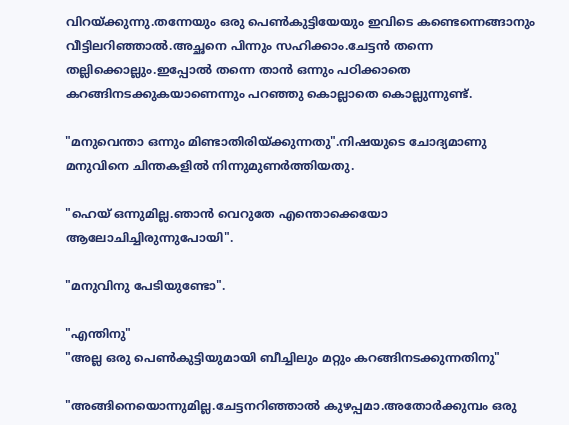വിറയ്ക്കുന്നു.തന്നേയും ഒരു പെണ്‍കുട്ടിയേയും ഇവിടെ കണ്ടെന്നെങ്ങാനും വീട്ടിലറിഞ്ഞാല്‍.അച്ഛനെ പിന്നും സഹിക്കാം.ചേട്ടന്‍ തന്നെ തല്ലിക്കൊല്ലും.ഇപ്പോല്‍ തന്നെ താന്‍ ഒന്നും പഠിക്കാതെ കറങ്ങിനടക്കുകയാണെന്നും പറഞ്ഞു കൊല്ലാതെ കൊല്ലുന്നുണ്ട്.

"മനുവെന്താ ഒന്നും മിണ്ടാതിരിയ്ക്കുന്നതു".നിഷയുടെ ചോദ്യമാണു മനുവിനെ ചിന്തകളില്‍ നിന്നുമുണര്‍ത്തിയതു.

"ഹെയ് ഒന്നുമില്ല.ഞാന്‍ വെറുതേ എന്തൊക്കെയോ ആലോചിച്ചിരുന്നുപോയി".

"മനുവിനു പേടിയുണ്ടോ".

"എന്തിനു"
"അല്ല ഒരു പെണ്‍കുട്ടിയുമായി ബീച്ചിലും മറ്റും കറങ്ങിനടക്കുന്നതിനു"

"അങ്ങിനെയൊന്നുമില്ല.ചേട്ടനറിഞ്ഞാല്‍ കുഴപ്പമാ.അതോര്‍ക്കുമ്പം ഒരു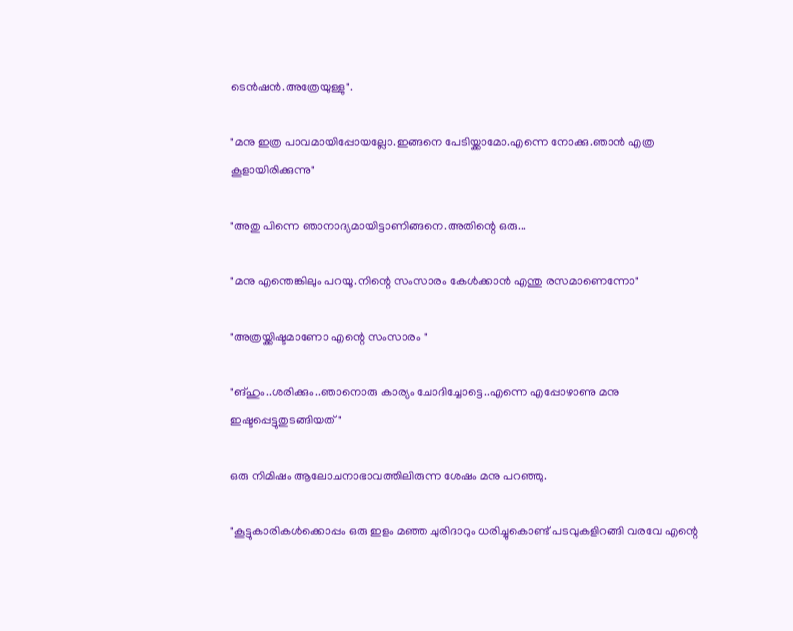ടെന്‍ഷന്‍.അത്രേയുള്ളു".

"മനു ഇത്ര പാവമായിപ്പോയല്ലോ.ഇങ്ങനെ പേടിയ്ക്കാമോ.എന്നെ നോക്കു.ഞാന്‍ എത്ര കൂളായിരിക്കുന്നു"

"അതു പിന്നെ ഞാനാദ്യമായിട്ടാണിങ്ങനെ.അതിന്റെ ഒരു...

"മനു എന്തെങ്കിലും പറയൂ.നിന്റെ സംസാരം കേള്‍ക്കാന്‍ എന്തു രസമാണെന്നോ"

"അത്രയ്ക്കിഷ്ടമാണോ എന്റെ സംസാരം "

"ങ്ഹും..ശരിക്കും..ഞാനൊരു കാര്യം ചോദിച്ചോട്ടെ..എന്നെ എപ്പോഴാണു മനു ഇഷ്ടപ്പെട്ടുതുടങ്ങിയത്"

ഒരു നിമിഷം ആലോചനാഭാവത്തിലിരുന്ന ശേഷം മനു പറഞ്ഞു.

"കൂട്ടുകാരികള്‍ക്കൊപ്പം ഒരു ഇളം മഞ്ഞ ചുരിദാറും ധരിച്ചുകൊണ്ട് പടവുകളിറങ്ങി വരവേ എന്റെ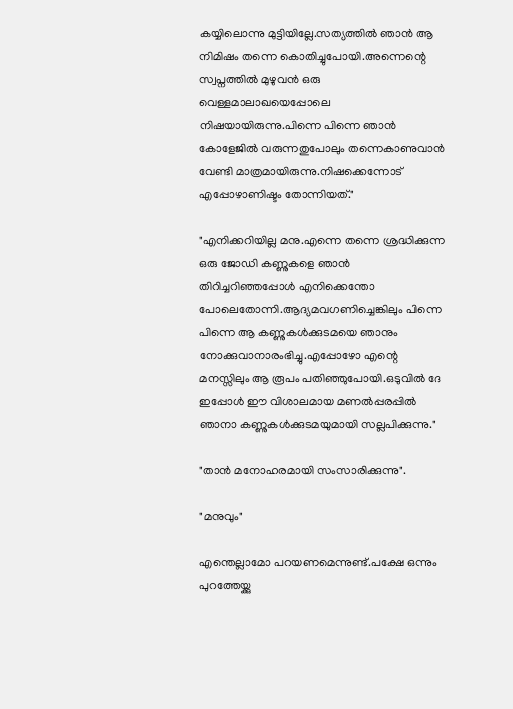കയ്യിലൊന്നു മുട്ടിയില്ലേ.സത്യത്തില്‍ ഞാന്‍ ആ നിമിഷം തന്നെ കൊതിച്ചുപോയി.അന്നെന്റെ സ്വപ്നത്തില്‍ മുഴുവന്‍ ഒരു വെള്ളമാലാഖയെപ്പോലെ നിഷയായിരുന്നു.പിന്നെ പിന്നെ ഞാന്‍ കോളേജില്‍ വരുന്നതുപോലും തന്നെകാണുവാന്‍ വേണ്ടി മാത്രമായിരുന്നു.നിഷക്കെന്നോട് എപ്പോഴാണിഷ്ടം തോന്നിയത്."

"എനിക്കറിയില്ല മനു.എന്നെ തന്നെ ശ്രദ്ധിക്കുന്ന ഒരു ജോഡി കണ്ണുകളെ ഞാന്‍ തിറിച്ചറിഞ്ഞപ്പോള്‍ എനിക്കെന്തോ പോലെതോന്നി.ആദ്യമവഗണിച്ചെങ്കിലും പിന്നെ പിന്നെ ആ കണ്ണുകള്‍ക്കുടമയെ ഞാനും നോക്കുവാനാരംഭിച്ചു.എപ്പോഴോ എന്റെ മനസ്സിലും ആ രൂപം പതിഞ്ഞുപോയി.ഒടുവില്‍ ദേ ഇപ്പോള്‍ ഈ വിശാലമായ മണല്‍പ്പരപ്പില്‍ ഞാനാ കണ്ണുകള്‍ക്കുടമയുമായി സല്ലപിക്കുന്നു."

"താന്‍ മനോഹരമായി സംസാരിക്കുന്നു".

"മനുവും"

എന്തെല്ലാമോ പറയണമെന്നുണ്ട്.പക്ഷേ ഒന്നും പുറത്തേയ്ക്കു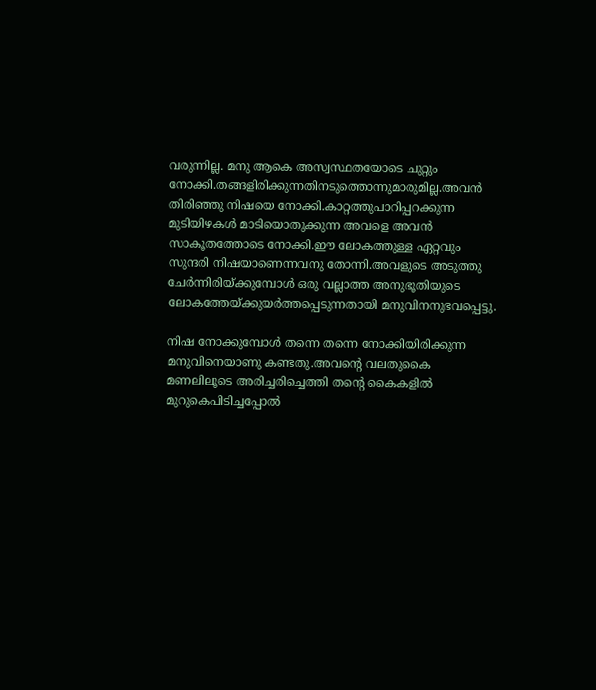വരുന്നില്ല. മനു ആകെ അസ്വസ്ഥതയോടെ ചുറ്റും നോക്കി.തങ്ങളിരിക്കുന്നതിനടുത്തൊന്നുമാരുമില്ല.അവന്‍ തിരിഞ്ഞു നിഷയെ നോക്കി.കാറ്റത്തുപാറിപ്പറക്കുന്ന മുടിയിഴകള്‍ മാടിയൊതുക്കുന്ന അവളെ അവന്‍ സാകൂതത്തോടെ നോക്കി.ഈ ലോകത്തുള്ള ഏറ്റവും സുന്ദരി നിഷയാണെന്നവനു തോന്നി.അവളുടെ അടുത്തു ചേര്‍ന്നിരിയ്ക്കുമ്പോള്‍ ഒരു വല്ലാത്ത അനുഭൂതിയുടെ ലോകത്തേയ്ക്കുയര്‍ത്തപ്പെടുന്നതായി മനുവിനനുഭവപ്പെട്ടു.

നിഷ നോക്കുമ്പോള്‍ തന്നെ തന്നെ നോക്കിയിരിക്കുന്ന മനുവിനെയാണു കണ്ടതു.അവന്റെ വലതുകൈ മണലിലൂടെ അരിച്ചരിച്ചെത്തി തന്റെ കൈകളില്‍ മുറുകെപിടിച്ചപ്പോല്‍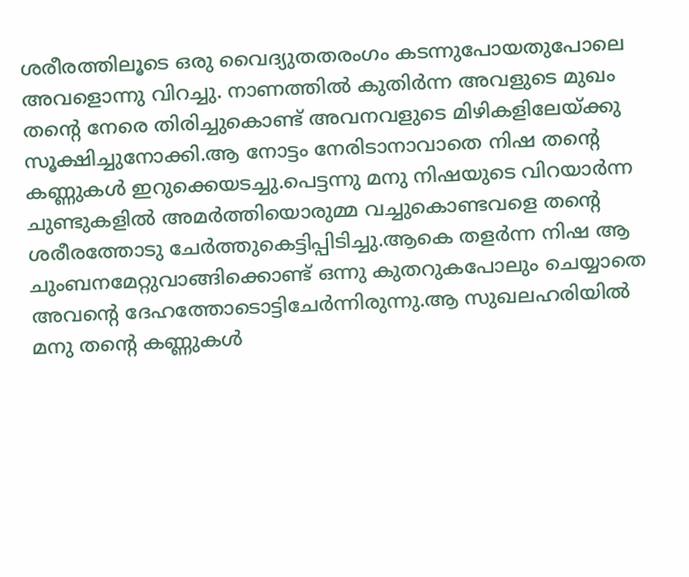ശരീരത്തിലൂടെ ഒരു വൈദ്യുതതരംഗം കടന്നുപോയതുപോലെ അവളൊന്നു വിറച്ചു. നാണത്തില്‍ കുതിര്‍ന്ന അവളുടെ മുഖം തന്റെ നേരെ തിരിച്ചുകൊണ്ട് അവനവളുടെ മിഴികളിലേയ്ക്കു സൂക്ഷിച്ചുനോക്കി.ആ നോട്ടം നേരിടാനാവാതെ നിഷ തന്റെ കണ്ണുകള്‍ ഇറുക്കെയടച്ചു.പെട്ടന്നു മനു നിഷയുടെ വിറയാര്‍ന്ന ചുണ്ടുകളില്‍ അമര്‍ത്തിയൊരുമ്മ വച്ചുകൊണ്ടവളെ തന്റെ ശരീരത്തോടു ചേര്‍ത്തുകെട്ടിപ്പിടിച്ചു.ആകെ തളര്‍ന്ന നിഷ ആ ചുംബനമേറ്റുവാങ്ങിക്കൊണ്ട് ഒന്നു കുതറുകപോലും ചെയ്യാതെ അവന്റെ ദേഹത്തോടൊട്ടിചേര്‍ന്നിരുന്നു.ആ സുഖലഹരിയില്‍ മനു തന്റെ കണ്ണുകള്‍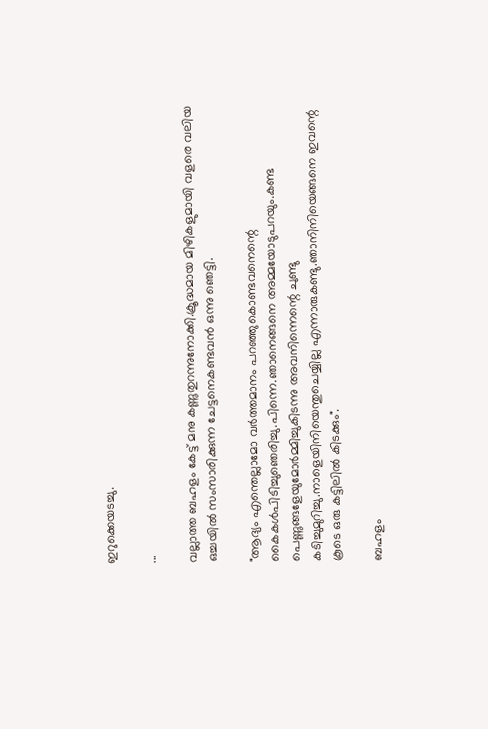ഇറുക്കെയടച്ചു.

...

വല്ലാത്ത ബഹളം കേട്ട് മനു കണ്ണുതുറന്നുനോക്കി.ക്രൂദ്ധമായ മിഴികളുമായി വളരെ വലിയ ഒച്ചയില്‍ സംസാരിക്കുന്ന ചേട്ടനെകണ്ടവന്‍ ഒന്നു ഞെട്ടി.

"ആദ്യം എന്തെല്ലാമോ വര്‍ത്തമാനം പറഞ്ഞുകൊണ്ടവനെന്റെ കൈകള്‍പിടിച്ചുഞെരിച്ചു.പിന്നെ.ഞാനെങ്ങനെ അമ്മയോടുപറയും.കണ്ട പെണ്ണുങ്ങളേയുമോര്‍മ്മിച്ചുകിടന്നു അവനിന്നെന്റെ ചുണ്ടു കടിച്ചുമുറിച്ചു.നാളെയിനിയെന്തുചെയ്യില്ല എന്നാരുകണ്ടു.ഞാനിനിയെങ്ങനെ ഇവന്റെ കൂടെ ഒരു കട്ടിലില്‍ കിടക്കും".

ബഹളം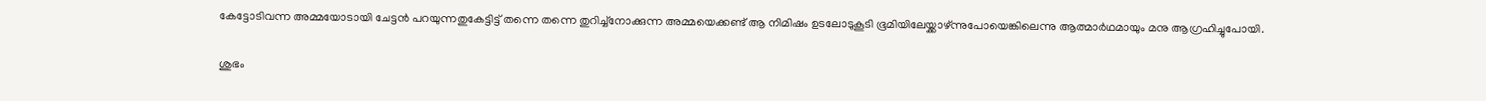കേട്ടോടിവന്ന അമ്മയോടായി ചേട്ടന്‍ പറയുന്നതുകേട്ടിട്ട് തന്നെ തന്നെ തുറിച്ച്നോക്കുന്ന അമ്മയെക്കണ്ട് ആ നിമിഷം ഉടലോടുകൂടി ഭൂമിയിലേയ്ക്കാഴ്ന്നുപോയെങ്കിലെന്നു ആത്മാര്‍ഥമായും മനു ആഗ്രഹിച്ചുപോയി.

ശുഭം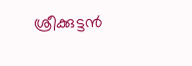ശ്രീക്കുട്ടന്‍